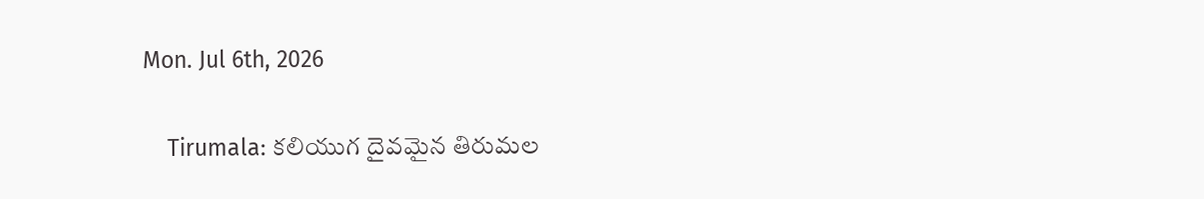Mon. Jul 6th, 2026

    Tirumala: కలియుగ దైవమైన తిరుమల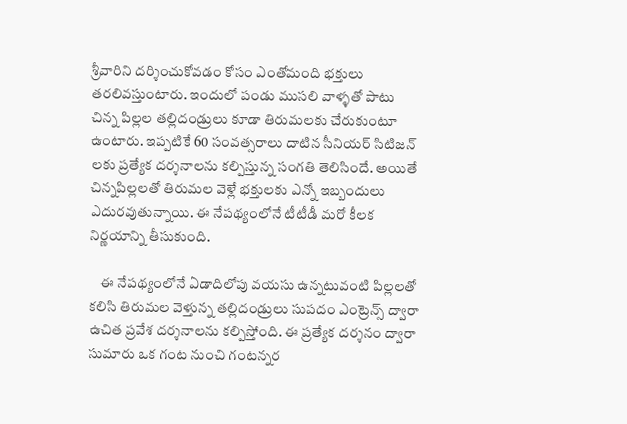శ్రీవారిని దర్శించుకోవడం కోసం ఎంతోమంది భక్తులు తరలివస్తుంటారు. ఇందులో పండు ముసలి వాళ్ళతో పాటు చిన్న పిల్లల తల్లిదండ్రులు కూడా తిరుమలకు చేరుకుంటూ ఉంటారు. ఇప్పటికే 60 సంవత్సరాలు దాటిన సీనియర్ సిటిజన్ లకు ప్రత్యేక దర్శనాలను కల్పిస్తున్న సంగతి తెలిసిందే. అయితే చిన్నపిల్లలతో తిరుమల వెళ్లే భక్తులకు ఎన్నో ఇబ్బందులు ఎదురవుతున్నాయి. ఈ నేపథ్యంలోనే టీటీడీ మరో కీలక నిర్ణయాన్ని తీసుకుంది.

    ఈ నేపథ్యంలోనే ఏడాదిలోపు వయసు ఉన్నటువంటి పిల్లలతో కలిసి తిరుమల వెళ్తున్న తల్లిదండ్రులు సుపదం ఎంట్రెన్స్ ద్వారా ఉచిత ప్రవేశ దర్శనాలను కల్పిస్తోంది. ఈ ప్రత్యేక దర్శనం ద్వారా సుమారు ఒక గంట నుంచి గంటన్నర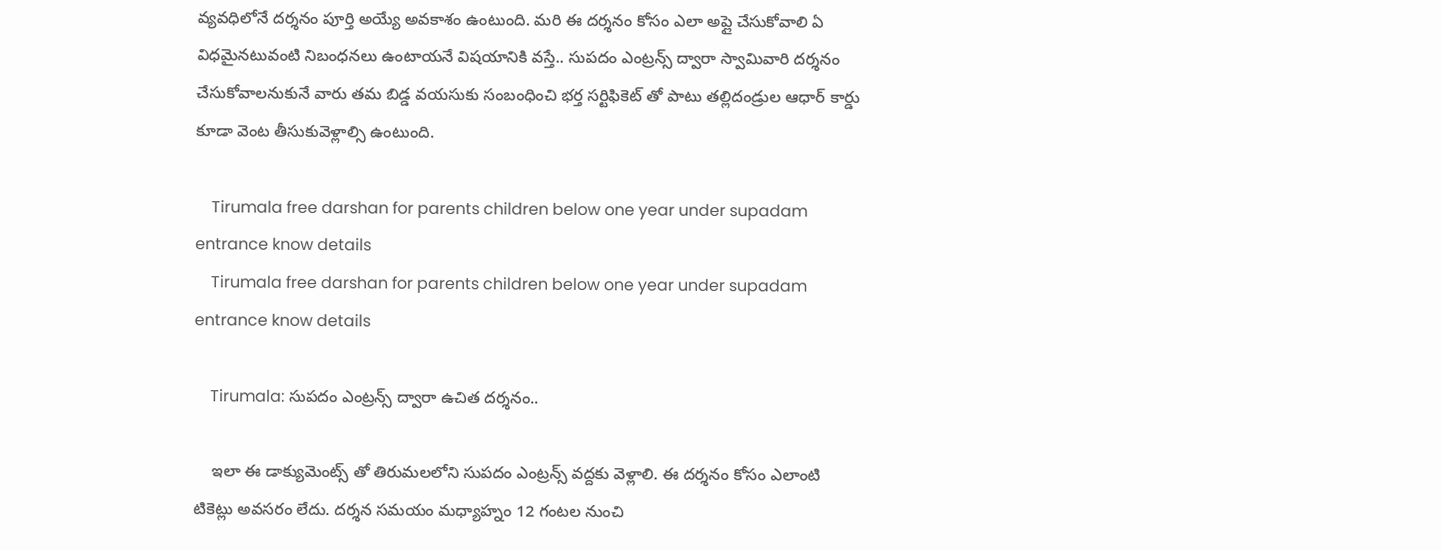వ్యవధిలోనే దర్శనం పూర్తి అయ్యే అవకాశం ఉంటుంది. మరి ఈ దర్శనం కోసం ఎలా అప్లై చేసుకోవాలి ఏ విధమైనటువంటి నిబంధనలు ఉంటాయనే విషయానికి వస్తే.. సుపదం ఎంట్రన్స్ ద్వారా స్వామివారి దర్శనం చేసుకోవాలనుకునే వారు తమ బిడ్డ వయసుకు సంబంధించి భర్త సర్టిఫికెట్ తో పాటు తల్లిదండ్రుల ఆధార్ కార్డు కూడా వెంట తీసుకువెళ్లాల్సి ఉంటుంది.

    Tirumala free darshan for parents children below one year under supadam entrance know details
    Tirumala free darshan for parents children below one year under supadam entrance know details

    Tirumala: సుపదం ఎంట్రన్స్ ద్వారా ఉచిత దర్శనం..

    ఇలా ఈ డాక్యుమెంట్స్ తో తిరుమలలోని సుపదం ఎంట్రన్స్ వద్దకు వెళ్లాలి. ఈ దర్శనం కోసం ఎలాంటి టికెట్లు అవసరం లేదు. దర్శన సమయం మధ్యాహ్నం 12 గంటల నుంచి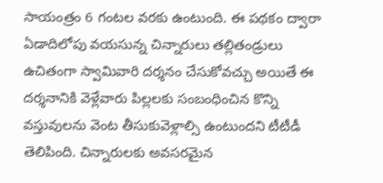సాయంత్రం 6 గంటల వరకు ఉంటుంది. ఈ పథకం ద్వారా ఏడాదిలోపు వయసున్న చిన్నారులు తల్లితండ్రులు ఉచితంగా స్వామివారి దర్శనం చేసుకోవచ్చు అయితే ఈ దర్శనానికి వెళ్లేవారు పిల్లలకు సంబంధించిన కొన్ని వస్తువులను వెంట తీసుకువెళ్లాల్సి ఉంటుందని టీటీడీ తెలిపింది. చిన్నారులకు అవసరమైన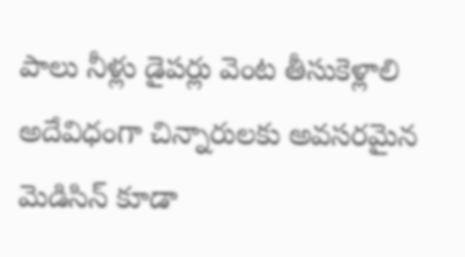పాలు నీళ్లు డైపర్లు వెంట తీసుకెళ్లాలి అదేవిధంగా చిన్నారులకు అవసరమైన మెడిసిన్ కూడా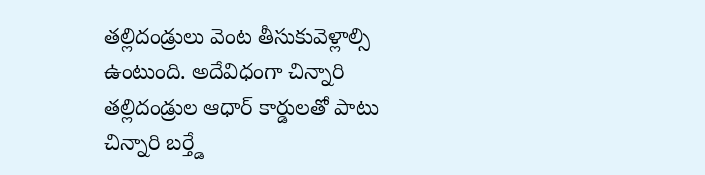తల్లిదండ్రులు వెంట తీసుకువెళ్లాల్సి ఉంటుంది. అదేవిధంగా చిన్నారి తల్లిదండ్రుల ఆధార్ కార్డులతో పాటు చిన్నారి బర్త్డే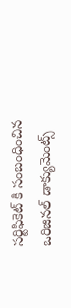సర్టిఫికెట్ కి సంబంధించిన ఒరిజినల్ డాక్యుమెంట్స్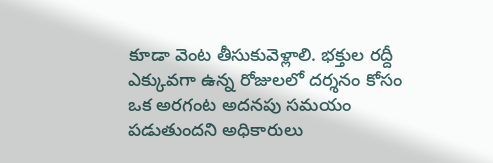కూడా వెంట తీసుకువెళ్లాలి. భక్తుల రద్దీ ఎక్కువగా ఉన్న రోజులలో దర్శనం కోసం ఒక అరగంట అదనపు సమయం పడుతుందని అధికారులు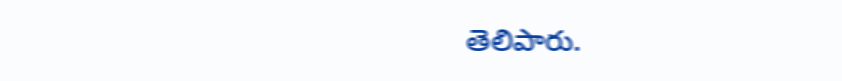తెలిపారు.